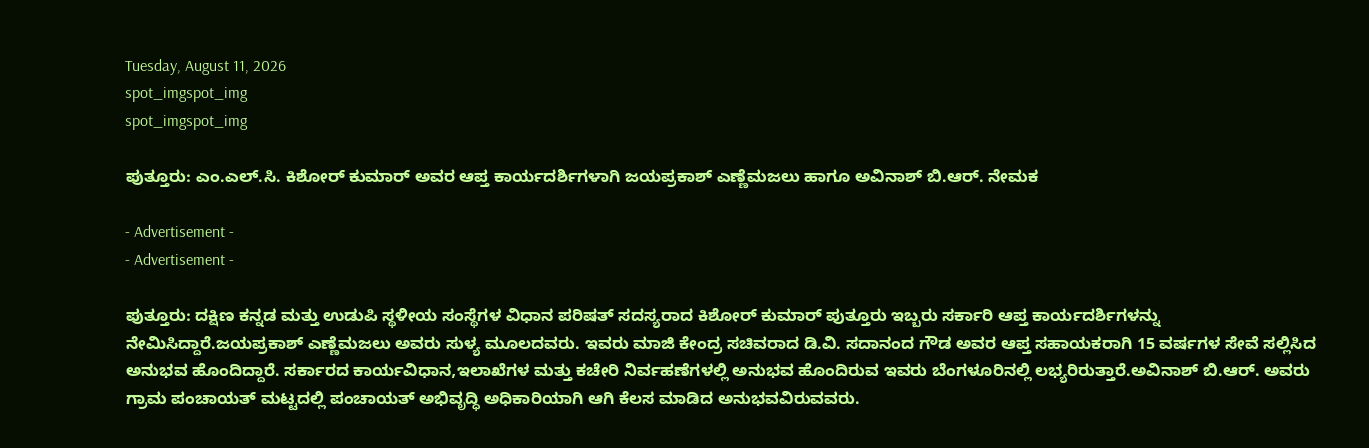Tuesday, August 11, 2026
spot_imgspot_img
spot_imgspot_img

ಪುತ್ತೂರು: ಎಂ.ಎಲ್.ಸಿ. ಕಿಶೋರ್ ಕುಮಾ‌ರ್ ಅವರ ಆಪ್ತ ಕಾರ್ಯದರ್ಶಿಗಳಾಗಿ ಜಯಪ್ರಕಾಶ್ ಎಣ್ಣೆಮಜಲು ಹಾಗೂ ಅವಿನಾಶ್ ಬಿ.ಆರ್. ನೇಮಕ

- Advertisement -
- Advertisement -

ಪುತ್ತೂರು: ದಕ್ಷಿಣ ಕನ್ನಡ ಮತ್ತು ಉಡುಪಿ ಸ್ಥಳೀಯ ಸಂಸ್ಥೆಗಳ ವಿಧಾನ ಪರಿಷತ್‌ ಸದಸ್ಯರಾದ ಕಿಶೋರ್ ಕುಮಾ‌ರ್ ಪುತ್ತೂರು ಇಬ್ಬರು ಸರ್ಕಾರಿ ಆಪ್ತ ಕಾರ್ಯದರ್ಶಿಗಳನ್ನು ನೇಮಿಸಿದ್ದಾರೆ.ಜಯಪ್ರಕಾಶ್‌ ಎಣ್ಣೆಮಜಲು ಅವರು ಸುಳ್ಯ ಮೂಲದವರು. ಇವರು ಮಾಜಿ ಕೇಂದ್ರ ಸಚಿವರಾದ ಡಿ.ವಿ. ಸದಾನಂದ ಗೌಡ ಅವರ ಆಪ್ತ ಸಹಾಯಕರಾಗಿ 15 ವರ್ಷಗಳ ಸೇವೆ ಸಲ್ಲಿಸಿದ ಅನುಭವ ಹೊಂದಿದ್ದಾರೆ. ಸರ್ಕಾರದ ಕಾರ್ಯವಿಧಾನ,ಇಲಾಖೆಗಳ ಮತ್ತು ಕಚೇರಿ ನಿರ್ವಹಣೆಗಳಲ್ಲಿ ಅನುಭವ ಹೊಂದಿರುವ ಇವರು ಬೆಂಗಳೂರಿನಲ್ಲಿ ಲಭ್ಯರಿರುತ್ತಾರೆ.ಅವಿನಾಶ್ ಬಿ.ಆರ್. ಅವರು ಗ್ರಾಮ ಪಂಚಾಯತ್‌ ಮಟ್ಟದಲ್ಲಿ ಪಂಚಾಯತ್ ಅಭಿವೃದ್ಧಿ ಅಧಿಕಾರಿಯಾಗಿ ಆಗಿ ಕೆಲಸ ಮಾಡಿದ ಅನುಭವವಿರುವವರು.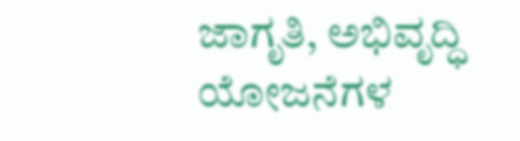ಜಾಗೃತಿ, ಅಭಿವೃದ್ಧಿ ಯೋಜನೆಗಳ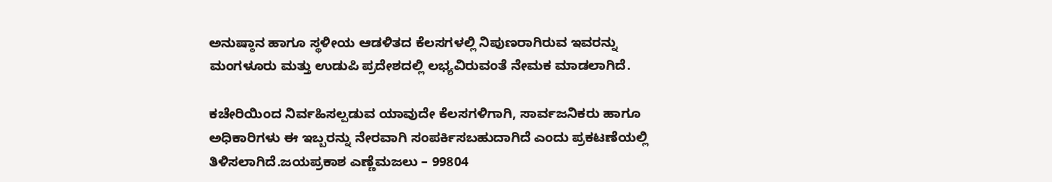ಅನುಷ್ಠಾನ ಹಾಗೂ ಸ್ಥಳೀಯ ಆಡಳಿತದ ಕೆಲಸಗಳಲ್ಲಿ ನಿಪುಣರಾಗಿರುವ ಇವರನ್ನು ಮಂಗಳೂರು ಮತ್ತು ಉಡುಪಿ ಪ್ರದೇಶದಲ್ಲಿ ಲಭ್ಯವಿರುವಂತೆ ನೇಮಕ ಮಾಡಲಾಗಿದೆ.

ಕಚೇರಿಯಿಂದ ನಿರ್ವಹಿಸಲ್ಪಡುವ ಯಾವುದೇ ಕೆಲಸಗಳಿಗಾಗಿ, ಸಾರ್ವಜನಿಕರು ಹಾಗೂ ಅಧಿಕಾರಿಗಳು ಈ ಇಬ್ಬರನ್ನು ನೇರವಾಗಿ ಸಂಪರ್ಕಿಸಬಹುದಾಗಿದೆ ಎಂದು ಪ್ರಕಟಣೆಯಲ್ಲಿ ತಿಳಿಸಲಾಗಿದೆ.ಜಯಪ್ರಕಾಶ ಎಣ್ಣೆಮಜಲು – 99804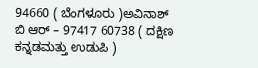94660 ( ಬೆಂಗಳೂರು )ಅವಿನಾಶ್ ಬಿ ಆರ್ – 97417 60738 ( ದಕ್ಷಿಣ ಕನ್ನಡಮತ್ತು ಉಡುಪಿ )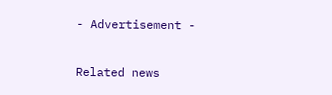- Advertisement -

Related news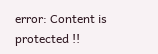error: Content is protected !!